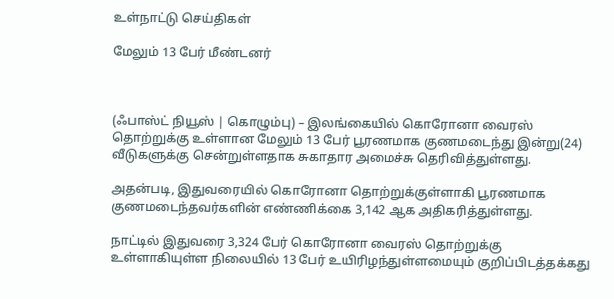உள்நாட்டு செய்திகள்

மேலும் 13 பேர் மீண்டனர்



(ஃபாஸ்ட் நியூஸ் | கொழும்பு) – இலங்கையில் கொரோனா வைரஸ் தொற்றுக்கு உள்ளான மேலும் 13 பேர் பூரணமாக குணமடைந்து இன்று(24) வீடுகளுக்கு சென்றுள்ளதாக சுகாதார அமைச்சு தெரிவித்துள்ளது.

அதன்படி, இதுவரையில் கொரோனா தொற்றுக்குள்ளாகி பூரணமாக குணமடைந்தவர்களின் எண்ணிக்கை 3,142 ஆக அதிகரித்துள்ளது.

நாட்டில் இதுவரை 3,324 பேர் கொரோனா வைரஸ் தொற்றுக்கு உள்ளாகியுள்ள நிலையில் 13 பேர் உயிரிழந்துள்ளமையும் குறிப்பிடத்தக்கது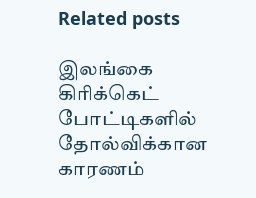Related posts

இலங்கை கிரிக்கெட் போட்டிகளில் தோல்விக்கான காரணம்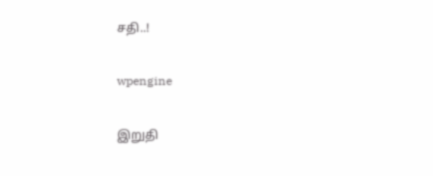சதி..!

wpengine

இறுதி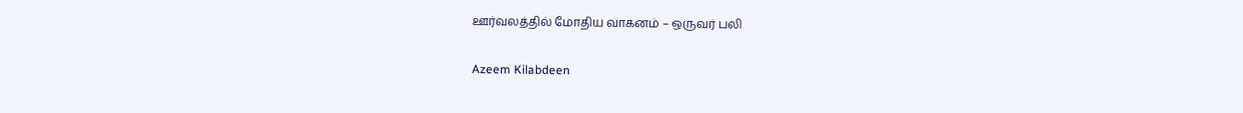ஊர்வலத்தில் மோதிய வாகனம் – ஒருவர் பலி

Azeem Kilabdeen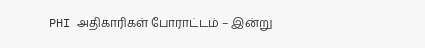PHI அதிகாரிகள் போராட்டம் – இன்று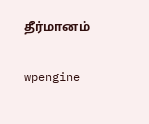தீர்மானம்

wpengine